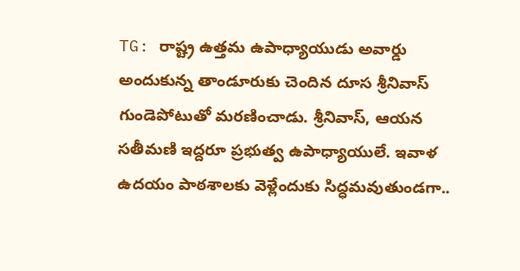TG: రాష్ట్ర ఉత్తమ ఉపాధ్యాయుడు అవార్డు అందుకున్న తాండూరుకు చెందిన దూస శ్రీనివాస్ గుండెపోటుతో మరణించాడు. శ్రీనివాస్, ఆయన సతీమణి ఇద్దరూ ప్రభుత్వ ఉపాధ్యాయులే. ఇవాళ ఉదయం పాఠశాలకు వెళ్లేందుకు సిద్ధమవుతుండగా..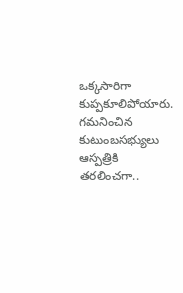ఒక్కసారిగా కుప్పకూలిపోయారు. గమనించిన కుటుంబసభ్యులు ఆస్పత్రికి తరలించగా..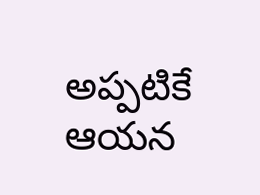అప్పటికే ఆయన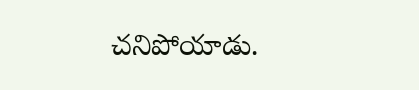చనిపోయాడు.